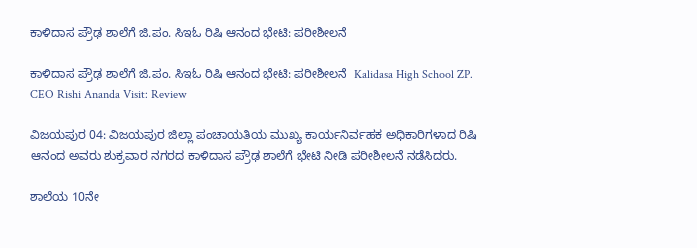ಕಾಳಿದಾಸ ಪ್ರೌಢ ಶಾಲೆಗೆ ಜಿ.ಪಂ. ಸಿಇಓ ರಿಷಿ ಆನಂದ ಭೇಟಿ: ಪರೀಶೀಲನೆ

ಕಾಳಿದಾಸ ಪ್ರೌಢ ಶಾಲೆಗೆ ಜಿ.ಪಂ. ಸಿಇಓ ರಿಷಿ ಆನಂದ ಭೇಟಿ: ಪರೀಶೀಲನೆ  Kalidasa High School ZP. CEO Rishi Ananda Visit: Review

ವಿಜಯಪುರ 04: ವಿಜಯಪುರ ಜಿಲ್ಲಾ ಪಂಚಾಯತಿಯ ಮುಖ್ಯ ಕಾರ್ಯನಿರ್ವಹಕ ಅಧಿಕಾರಿಗಳಾದ ರಿಷಿ ಆನಂದ ಅವರು ಶುಕ್ರವಾರ ನಗರದ ಕಾಳಿದಾಸ ಪ್ರೌಢ ಶಾಲೆಗೆ ಭೇಟಿ ನೀಡಿ ಪರೀಶೀಲನೆ ನಡೆಸಿದರು.

ಶಾಲೆಯ 10ನೇ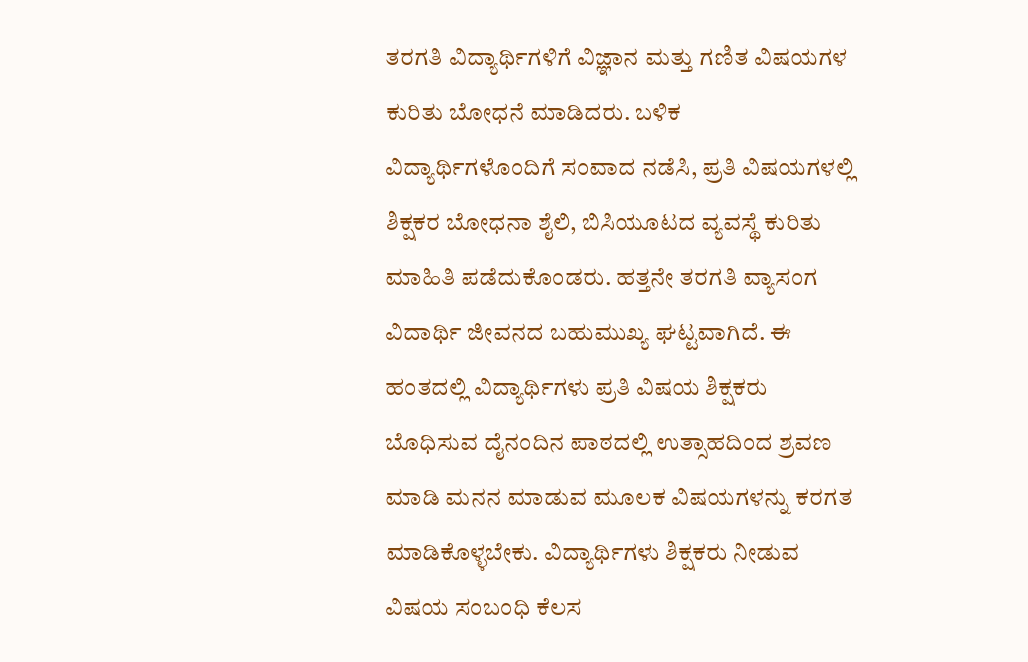ತರಗತಿ ವಿದ್ಯಾರ್ಥಿಗಳಿಗೆ ವಿಜ್ಞಾನ ಮತ್ತು ಗಣಿತ ವಿಷಯಗಳ ಕುರಿತು ಬೋಧನೆ ಮಾಡಿದರು. ಬಳಿಕ ವಿದ್ಯಾರ್ಥಿಗಳೊಂದಿಗೆ ಸಂವಾದ ನಡೆಸಿ, ಪ್ರತಿ ವಿಷಯಗಳಲ್ಲಿ ಶಿಕ್ಷಕರ ಬೋಧನಾ ಶೈಲಿ, ಬಿಸಿಯೂಟದ ವ್ಯವಸ್ಥೆ ಕುರಿತು ಮಾಹಿತಿ ಪಡೆದುಕೊಂಡರು. ಹತ್ತನೇ ತರಗತಿ ವ್ಯಾಸಂಗ ವಿದಾರ್ಥಿ ಜೀವನದ ಬಹುಮುಖ್ಯ ಘಟ್ಟವಾಗಿದೆ. ಈ ಹಂತದಲ್ಲಿ ವಿದ್ಯಾರ್ಥಿಗಳು ಪ್ರತಿ ವಿಷಯ ಶಿಕ್ಷಕರು ಬೊಧಿಸುವ ದೈನಂದಿನ ಪಾಠದಲ್ಲಿ ಉತ್ಸಾಹದಿಂದ ಶ್ರವಣ ಮಾಡಿ ಮನನ ಮಾಡುವ ಮೂಲಕ ವಿಷಯಗಳನ್ನು ಕರಗತ ಮಾಡಿಕೊಳ್ಳಬೇಕು. ವಿದ್ಯಾರ್ಥಿಗಳು ಶಿಕ್ಷಕರು ನೀಡುವ ವಿಷಯ ಸಂಬಂಧಿ ಕೆಲಸ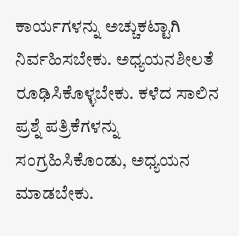ಕಾರ್ಯಗಳನ್ನು ಅಚ್ಚುಕಟ್ಟಾಗಿ ನಿರ್ವಹಿಸಬೇಕು. ಅಧ್ಯಯನಶೀಲತೆ ರೂಢಿಸಿಕೊಳ್ಳಬೇಕು. ಕಳೆದ ಸಾಲಿನ ಪ್ರಶ್ನೆ ಪತ್ರಿಕೆಗಳನ್ನು ಸಂಗ್ರಹಿಸಿಕೊಂಡು, ಅಧ್ಯಯನ ಮಾಡಬೇಕು.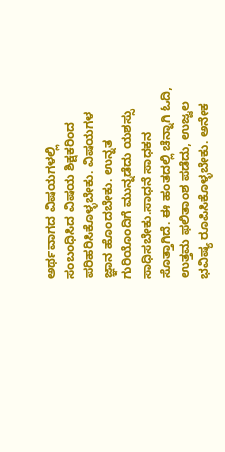ಅರ್ಥವಾಗದ ವಿಷಯಗಳಲ್ಲಿ ಸಂಬಂಧಿಸಿದ ವಿಷಯ ಶಿಕ್ಷಕರಿಂದ ಪರಿಹರಿಸಿಕೊಳ್ಳಬೇಕು. ವಿಷಯಗಳ ಜ್ಞಾನ ಹೊಂದಬೇಕು. ಉನ್ನತ ಗುರಿಯೊಂದಿಗೆ ಮುನ್ನಡೆದು ಯಶಸ್ಸು ಸಾಧಿಸಬೇಕು.ಸಾಧನೆ ಸಾಧಕನ ಸೊತ್ತಾಗಿದೆ. ಈ ಹಂತದಲ್ಲಿ ಚೆನ್ನಾಗಿ ಓದಿ, ಉತ್ತಮ ಫಲಿತಾಂಶ ಪಡೆದು, ಉಜ್ವಲ ಭವಿಷ್ಯ ರೂಪಿಸಿಕೊಳ್ಳಬೇಕು. ಅನೇಕ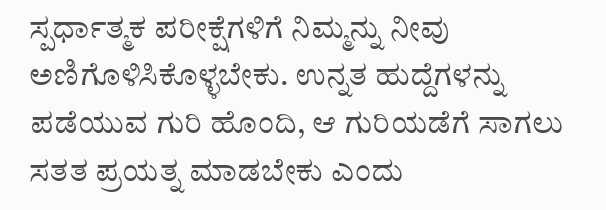ಸ್ಪರ್ಧಾತ್ಮಕ ಪರೀಕ್ಷೆಗಳಿಗೆ ನಿಮ್ಮನ್ನು ನೀವು ಅಣಿಗೊಳಿಸಿಕೊಳ್ಳಬೇಕು. ಉನ್ನತ ಹುದ್ದೆಗಳನ್ನು ಪಡೆಯುವ ಗುರಿ ಹೊಂದಿ, ಆ ಗುರಿಯಡೆಗೆ ಸಾಗಲು ಸತತ ಪ್ರಯತ್ನ ಮಾಡಬೇಕು ಎಂದು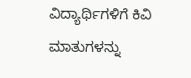ವಿದ್ಯಾರ್ಥಿಗಳಿಗೆ ಕಿವಿ ಮಾತುಗಳನ್ನು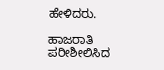ಹೇಳಿದರು.

ಹಾಜರಾತಿ ಪರೀಶೀಲಿಸಿದ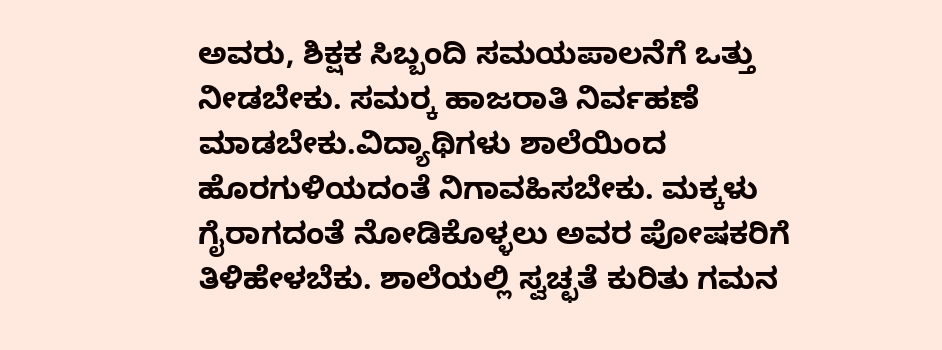ಅವರು, ಶಿಕ್ಷಕ ಸಿಬ್ಬಂದಿ ಸಮಯಪಾಲನೆಗೆ ಒತ್ತು ನೀಡಬೇಕು. ಸಮರ‍್ಕ ಹಾಜರಾತಿ ನಿರ್ವಹಣೆ ಮಾಡಬೇಕು.ವಿದ್ಯಾಥಿಗಳು ಶಾಲೆಯಿಂದ ಹೊರಗುಳಿಯದಂತೆ ನಿಗಾವಹಿಸಬೇಕು. ಮಕ್ಕಳು ಗೈರಾಗದಂತೆ ನೋಡಿಕೊಳ್ಳಲು ಅವರ ಪೋಷಕರಿಗೆ ತಿಳಿಹೇಳಬೆಕು. ಶಾಲೆಯಲ್ಲಿ ಸ್ವಚ್ಛತೆ ಕುರಿತು ಗಮನ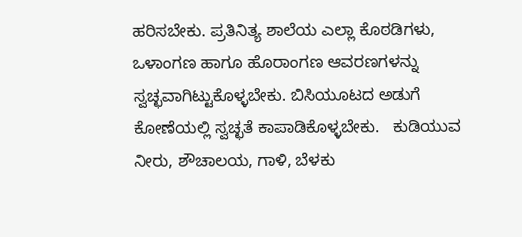ಹರಿಸಬೇಕು. ಪ್ರತಿನಿತ್ಯ ಶಾಲೆಯ ಎಲ್ಲಾ ಕೊಠಡಿಗಳು, ಒಳಾಂಗಣ ಹಾಗೂ ಹೊರಾಂಗಣ ಆವರಣಗಳನ್ನು ಸ್ವಚ್ಛವಾಗಿಟ್ಟುಕೊಳ್ಳಬೇಕು. ಬಿಸಿಯೂಟದ ಅಡುಗೆ ಕೋಣೆಯಲ್ಲಿ ಸ್ವಚ್ಛತೆ ಕಾಪಾಡಿಕೊಳ್ಳಬೇಕು.   ಕುಡಿಯುವ ನೀರು, ಶೌಚಾಲಯ, ಗಾಳಿ, ಬೆಳಕು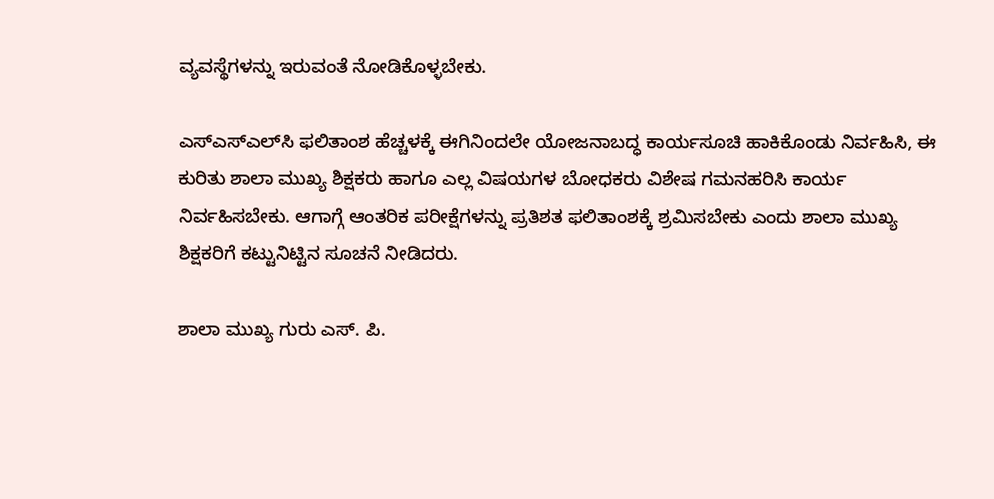ವ್ಯವಸ್ಥೆಗಳನ್ನು ಇರುವಂತೆ ನೋಡಿಕೊಳ್ಳಬೇಕು.

ಎಸ್‌ಎಸ್‌ಎಲ್‌ಸಿ ಫಲಿತಾಂಶ ಹೆಚ್ಚಳಕ್ಕೆ ಈಗಿನಿಂದಲೇ ಯೋಜನಾಬದ್ಧ ಕಾರ್ಯಸೂಚಿ ಹಾಕಿಕೊಂಡು ನಿರ್ವಹಿಸಿ, ಈ ಕುರಿತು ಶಾಲಾ ಮುಖ್ಯ ಶಿಕ್ಷಕರು ಹಾಗೂ ಎಲ್ಲ ವಿಷಯಗಳ ಬೋಧಕರು ವಿಶೇಷ ಗಮನಹರಿಸಿ ಕಾರ್ಯ ನಿರ್ವಹಿಸಬೇಕು. ಆಗಾಗ್ಗೆ ಆಂತರಿಕ ಪರೀಕ್ಷೆಗಳನ್ನು ಪ್ರತಿಶತ ಫಲಿತಾಂಶಕ್ಕೆ ಶ್ರಮಿಸಬೇಕು ಎಂದು ಶಾಲಾ ಮುಖ್ಯ ಶಿಕ್ಷಕರಿಗೆ ಕಟ್ಟುನಿಟ್ಟಿನ ಸೂಚನೆ ನೀಡಿದರು.

ಶಾಲಾ ಮುಖ್ಯ ಗುರು ಎಸ್‌. ಪಿ.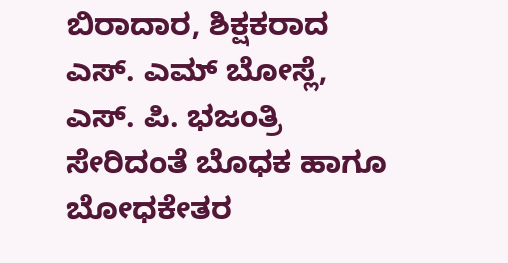ಬಿರಾದಾರ, ಶಿಕ್ಷಕರಾದ ಎಸ್‌. ಎಮ್ ಬೋಸ್ಲೆ, ಎಸ್‌. ಪಿ. ಭಜಂತ್ರಿ ಸೇರಿದಂತೆ ಬೊಧಕ ಹಾಗೂ ಬೋಧಕೇತರ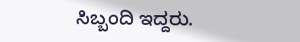ಸಿಬ್ಬಂದಿ ಇದ್ದರು.